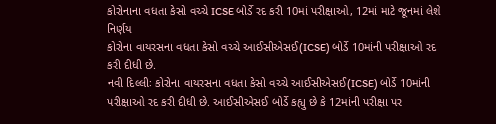કોરોનાના વધતા કેસો વચ્ચે ICSE બોર્ડે રદ કરી 10માં પરીક્ષાઓ, 12માં માટે જૂનમાં લેશે નિર્ણય
કોરોના વાયરસના વધતા કેસો વચ્ચે આઈસીએસઈ(ICSE) બોર્ડે 10માંની પરીક્ષાઓ રદ કરી દીધી છે.
નવી દિલ્લીઃ કોરોના વાયરસના વધતા કેસો વચ્ચે આઈસીએસઈ(ICSE) બોર્ડે 10માંની પરીક્ષાઓ રદ કરી દીધી છે. આઈસીએસઈ બોર્ડે કહ્યુ છે કે 12માંની પરીક્ષા પર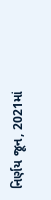નિર્ણય જૂન, 2021માં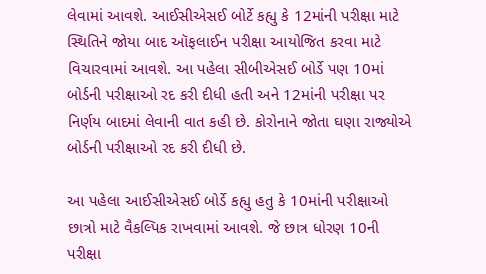લેવામાં આવશે. આઈસીએસઈ બોર્ટે કહ્યુ કે 12માંની પરીક્ષા માટે સ્થિતિને જોયા બાદ ઑફલાઈન પરીક્ષા આયોજિત કરવા માટે વિચારવામાં આવશે. આ પહેલા સીબીએસઈ બોર્ડે પણ 10માં બોર્ડની પરીક્ષાઓ રદ કરી દીધી હતી અને 12માંની પરીક્ષા પર નિર્ણય બાદમાં લેવાની વાત કહી છે. કોરોનાને જોતા ઘણા રાજ્યોએ બોર્ડની પરીક્ષાઓ રદ કરી દીધી છે.

આ પહેલા આઈસીએસઈ બોર્ડે કહ્યુ હતુ કે 10માંની પરીક્ષાઓ છાત્રો માટે વૈકલ્પિક રાખવામાં આવશે. જે છાત્ર ધોરણ 10ની પરીક્ષા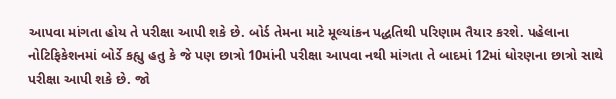આપવા માંગતા હોય તે પરીક્ષા આપી શકે છે. બોર્ડ તેમના માટે મૂલ્યાંકન પદ્ધતિથી પરિણામ તૈયાર કરશે. પહેલાના નોટિફિકેશનમાં બોર્ડે કહ્યુ હતુ કે જે પણ છાત્રો 10માંની પરીક્ષા આપવા નથી માંગતા તે બાદમાં 12માં ધોરણના છાત્રો સાથે પરીક્ષા આપી શકે છે. જો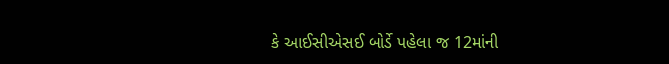કે આઈસીએસઈ બોર્ડે પહેલા જ 12માંની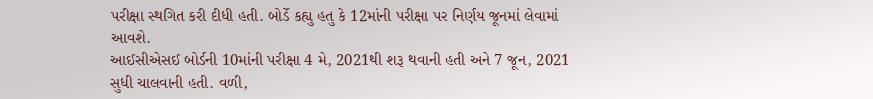પરીક્ષા સ્થગિત કરી દીધી હતી. બોર્ડે કહ્યુ હતુ કે 12માંની પરીક્ષા પર નિર્ણય જૂનમાં લેવામાં આવશે.
આઈસીએસઈ બોર્ડની 10માંની પરીક્ષા 4 મે, 2021થી શરૂ થવાની હતી અને 7 જૂન, 2021 સુધી ચાલવાની હતી. વળી,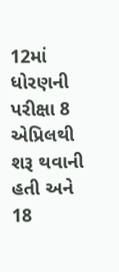12માં ધોરણની પરીક્ષા 8 એપ્રિલથી શરૂ થવાની હતી અને 18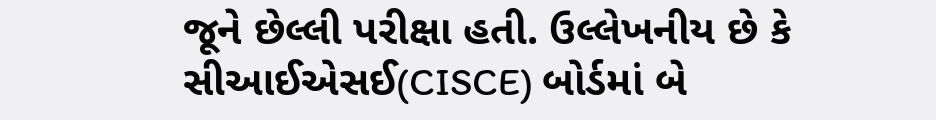જૂને છેલ્લી પરીક્ષા હતી. ઉલ્લેખનીય છે કે સીઆઈએસઈ(CISCE) બોર્ડમાં બે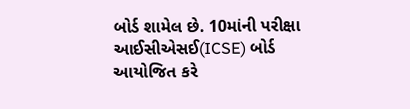બોર્ડ શામેલ છે. 10માંની પરીક્ષા આઈસીએસઈ(ICSE) બોર્ડ આયોજિત કરે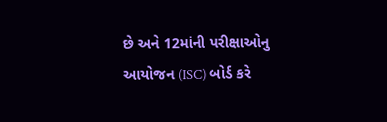છે અને 12માંની પરીક્ષાઓનુ આયોજન (ISC) બોર્ડ કરે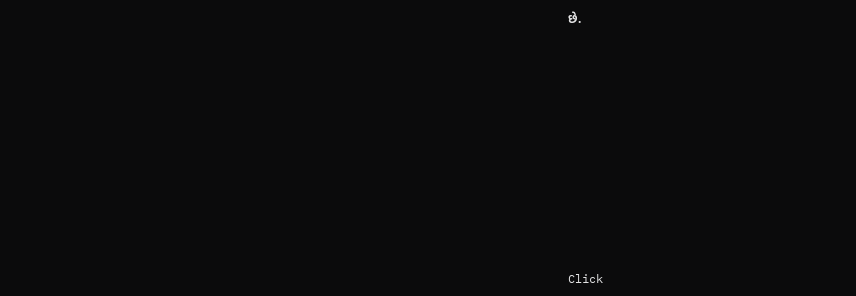છે.












Click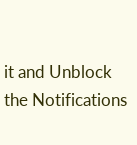it and Unblock the Notifications